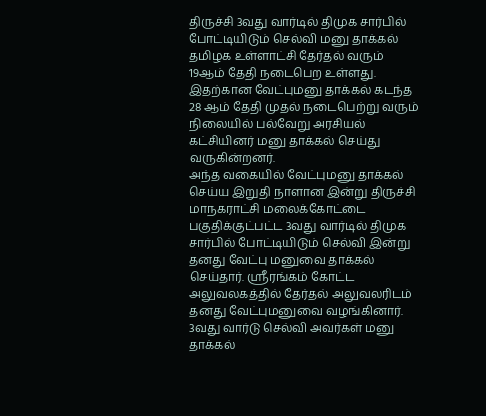திருச்சி 3வது வார்டில் திமுக சார்பில் போட்டியிடும் செல்வி மனு தாக்கல்
தமிழக உள்ளாட்சி தேர்தல் வரும் 19ஆம் தேதி நடைபெற உள்ளது.
இதற்கான வேட்புமனு தாக்கல் கடந்த 28 ஆம் தேதி முதல் நடைபெற்று வரும் நிலையில் பல்வேறு அரசியல் கட்சியினர் மனு தாக்கல் செய்து வருகின்றனர்.
அந்த வகையில் வேட்புமனு தாக்கல் செய்ய இறுதி நாளான இன்று திருச்சி மாநகராட்சி மலைக்கோட்டை பகுதிக்குட்பட்ட 3வது வார்டில் திமுக சார்பில் போட்டியிடும் செல்வி இன்று தனது வேட்பு மனுவை தாக்கல் செய்தார். ஸ்ரீரங்கம் கோட்ட அலுவலகத்தில் தேர்தல் அலுவலரிடம் தனது வேட்புமனுவை வழங்கினார்.
3வது வார்டு செல்வி அவர்கள் மனு தாக்கல்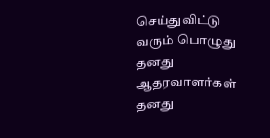செய்துவிட்டு வரும் பொழுது தனது ஆதரவாளர்கள் தனது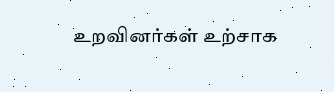உறவினர்கள் உற்சாக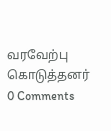வரவேற்பு கொடுத்தனர்
0 Comments